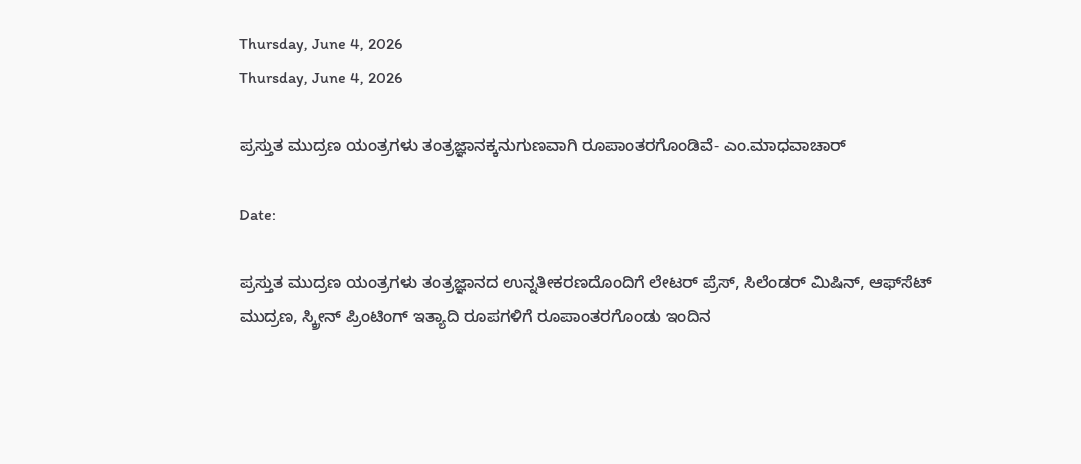Thursday, June 4, 2026
Thursday, June 4, 2026

ಪ್ರಸ್ತುತ ಮುದ್ರಣ ಯಂತ್ರಗಳು ತಂತ್ರಜ್ಞಾನಕ್ಕನುಗುಣವಾಗಿ ರೂಪಾಂತರಗೊಂಡಿವೆ- ಎಂ.ಮಾಧವಾಚಾರ್

Date:

ಪ್ರಸ್ತುತ ಮುದ್ರಣ ಯಂತ್ರಗಳು ತಂತ್ರಜ್ಞಾನದ ಉನ್ನತೀಕರಣದೊಂದಿಗೆ ಲೇಟರ್ ಪ್ರೆಸ್, ಸಿಲೆಂಡರ್ ಮಿಷಿನ್, ಆಫ್‌ಸೆಟ್ ಮುದ್ರಣ, ಸ್ಕ್ರೀನ್‌ ಪ್ರಿಂಟಿಂಗ್ ಇತ್ಯಾದಿ ರೂಪಗಳಿಗೆ ರೂಪಾಂತರಗೊಂಡು ಇಂದಿನ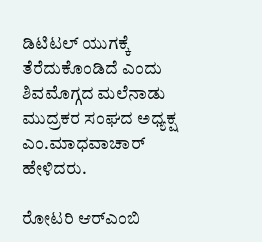ಡಿಟಿಟಲ್ ಯುಗಕ್ಕೆ ತೆರೆದುಕೊಂಡಿದೆ ಎಂದು ಶಿವಮೊಗ್ಗದ ಮಲೆನಾಡು ಮುದ್ರಕರ ಸಂಘದ ಅಧ್ಯಕ್ಷ ಎಂ.ಮಾಧವಾಚಾರ್ ಹೇಳಿದರು.

ರೋಟರಿ ಆರ್‌ಎಂಬಿ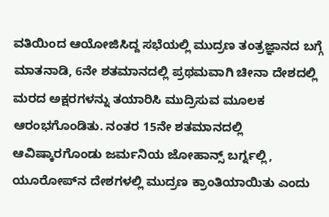ವತಿಯಿಂದ ಆಯೋಜಿಸಿದ್ದ ಸಭೆಯಲ್ಲಿ ಮುದ್ರಣ ತಂತ್ರಜ್ಞಾನದ ಬಗ್ಗೆ ಮಾತನಾಡಿ, 6ನೇ ಶತಮಾನದಲ್ಲಿ ಪ್ರಥಮವಾಗಿ ಚೀನಾ ದೇಶದಲ್ಲಿ ಮರದ ಅಕ್ಷರಗಳನ್ನು ತಯಾರಿಸಿ ಮುದ್ರಿಸುವ ಮೂಲಕ ಆರಂಭಗೊಂಡಿತು. ನಂತರ 15ನೇ ಶತಮಾನದಲ್ಲಿ ಆವಿಷ್ಕಾರಗೊಂಡು ಜರ್ಮನಿಯ ಜೋಹಾನ್ಸ್ ಬರ್ಗ್ನಲ್ಲಿ, ಯೂರೋಪ್‌ನ ದೇಶಗಳಲ್ಲಿ ಮುದ್ರಣ ಕ್ರಾಂತಿಯಾಯಿತು ಎಂದು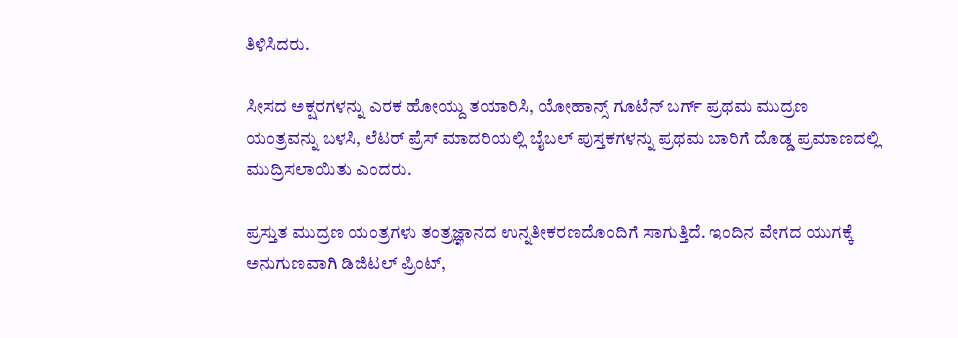ತಿಳಿಸಿದರು.

ಸೀಸದ ಅಕ್ಷರಗಳನ್ನು ಎರಕ ಹೋಯ್ದು ತಯಾರಿಸಿ, ಯೋಹಾನ್ಸ್ ಗೂಟೆನ್ ಬರ್ಗ್ ಪ್ರಥಮ ಮುದ್ರಣ ಯಂತ್ರವನ್ನು ಬಳಸಿ, ಲೆಟರ್ ಪ್ರೆಸ್ ಮಾದರಿಯಲ್ಲಿ ಬೈಬಲ್ ಪುಸ್ತಕಗಳನ್ನು ಪ್ರಥಮ ಬಾರಿಗೆ ದೊಡ್ಡ ಪ್ರಮಾಣದಲ್ಲಿ ಮುದ್ರಿಸಲಾಯಿತು ಎಂದರು.

ಪ್ರಸ್ತುತ ಮುದ್ರಣ ಯಂತ್ರಗಳು ತಂತ್ರಜ್ಞಾನದ ಉನ್ನತೀಕರಣದೊಂದಿಗೆ ಸಾಗುತ್ತಿದೆ. ಇಂದಿನ ವೇಗದ ಯುಗಕ್ಕೆ ಅನುಗುಣವಾಗಿ ಡಿಜಿಟಲ್ ಪ್ರಿಂಟ್,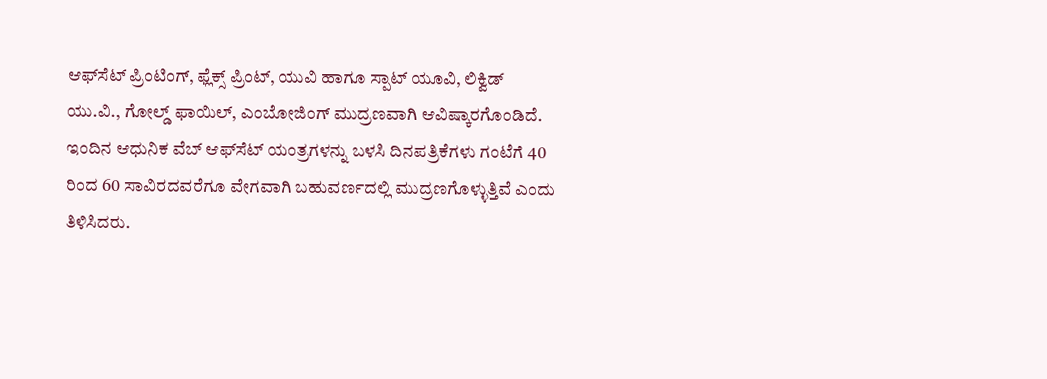ಆಫ್‌ಸೆಟ್ ಪ್ರಿಂಟಿಂಗ್, ಫ್ಲೆಕ್ಸ್ ಪ್ರಿಂಟ್, ಯುವಿ ಹಾಗೂ ಸ್ಪಾಟ್ ಯೂವಿ, ಲಿಕ್ವಿಡ್ ಯು.ವಿ., ಗೋಲ್ಡ್ ಫಾಯಿಲ್, ಎಂಬೋಜಿಂಗ್ ಮುದ್ರಣವಾಗಿ ಆವಿಷ್ಕಾರಗೊಂಡಿದೆ. ಇಂದಿನ ಆಧುನಿಕ ವೆಬ್ ಆಫ್‌ಸೆಟ್ ಯಂತ್ರಗಳನ್ನು ಬಳಸಿ ದಿನಪತ್ರಿಕೆಗಳು ಗಂಟೆಗೆ 40 ರಿಂದ 60 ಸಾವಿರದವರೆಗೂ ವೇಗವಾಗಿ ಬಹುವರ್ಣದಲ್ಲಿ ಮುದ್ರಣಗೊಳ್ಳುತ್ತಿವೆ ಎಂದು ತಿಳಿಸಿದರು.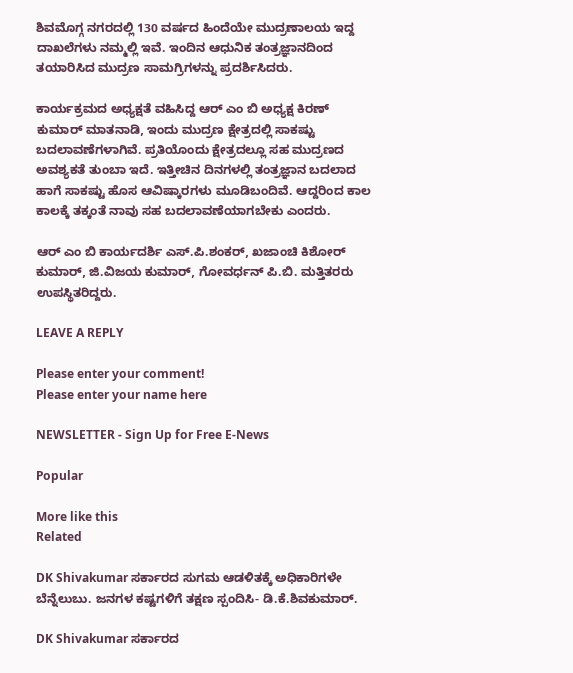ಶಿವಮೊಗ್ಗ ನಗರದಲ್ಲಿ 130 ವರ್ಷದ ಹಿಂದೆಯೇ ಮುದ್ರಣಾಲಯ ಇದ್ದ ದಾಖಲೆಗಳು ನಮ್ಮಲ್ಲಿ ಇವೆ. ಇಂದಿನ ಆಧುನಿಕ ತಂತ್ರಜ್ಞಾನದಿಂದ ತಯಾರಿಸಿದ ಮುದ್ರಣ ಸಾಮಗ್ರಿಗಳನ್ನು ಪ್ರದರ್ಶಿಸಿದರು.

ಕಾರ್ಯಕ್ರಮದ ಅಧ್ಯಕ್ಷತೆ ವಹಿಸಿದ್ದ ಆರ್ ಎಂ ಬಿ ಅಧ್ಯಕ್ಷ ಕಿರಣ್ ಕುಮಾರ್ ಮಾತನಾಡಿ, ಇಂದು ಮುದ್ರಣ ಕ್ಷೇತ್ರದಲ್ಲಿ ಸಾಕಷ್ಟು ಬದಲಾವಣೆಗಳಾಗಿವೆ. ಪ್ರತಿಯೊಂದು ಕ್ಷೇತ್ರದಲ್ಲೂ ಸಹ ಮುದ್ರಣದ ಅವಶ್ಯಕತೆ ತುಂಬಾ ಇದೆ. ಇತ್ತೀಚಿನ ದಿನಗಳಲ್ಲಿ ತಂತ್ರಜ್ಞಾನ ಬದಲಾದ ಹಾಗೆ ಸಾಕಷ್ಟು ಹೊಸ ಆವಿಷ್ಕಾರಗಳು ಮೂಡಿಬಂದಿವೆ. ಆದ್ದರಿಂದ ಕಾಲ ಕಾಲಕ್ಕೆ ತಕ್ಕಂತೆ ನಾವು ಸಹ ಬದಲಾವಣೆಯಾಗಬೇಕು ಎಂದರು.

ಆರ್ ಎಂ ಬಿ ಕಾರ್ಯದರ್ಶಿ ಎಸ್.ಪಿ.ಶಂಕರ್, ಖಜಾಂಚಿ ಕಿಶೋರ್ ಕುಮಾರ್, ಜಿ.ವಿಜಯ ಕುಮಾರ್, ಗೋವರ್ಧನ್ ಪಿ.ಬಿ. ಮತ್ತಿತರರು ಉಪಸ್ಥಿತರಿದ್ದರು.

LEAVE A REPLY

Please enter your comment!
Please enter your name here

NEWSLETTER - Sign Up for Free E-News

Popular

More like this
Related

DK Shivakumar ಸರ್ಕಾರದ ಸುಗಮ ಆಡಳಿತಕ್ಕೆ ಅಧಿಕಾರಿಗಳೇ ಬೆನ್ನೆಲುಬು. ಜನಗಳ ಕಷ್ಟಗಳಿಗೆ ತಕ್ಷಣ ಸ್ಪಂದಿಸಿ- ಡಿ.ಕೆ.ಶಿವಕುಮಾರ್.

DK Shivakumar ಸರ್ಕಾರದ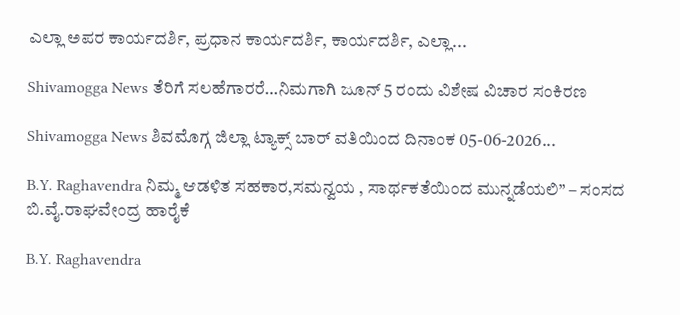ಎಲ್ಲಾ ಅಪರ ಕಾರ್ಯದರ್ಶಿ, ಪ್ರಧಾನ ಕಾರ್ಯದರ್ಶಿ, ಕಾರ್ಯದರ್ಶಿ, ಎಲ್ಲಾ...

Shivamogga News ತೆರಿಗೆ ಸಲಹೆಗಾರರೆ…ನಿಮಗಾಗಿ ಜೂನ್ 5 ರಂದು ವಿಶೇಷ ವಿಚಾರ ಸಂಕಿರಣ

Shivamogga News ಶಿವಮೊಗ್ಗ ಜಿಲ್ಲಾ ಟ್ಯಾಕ್ಸ್ ಬಾರ್ ವತಿಯಿಂದ ದಿನಾಂಕ 05-06-2026...

B.Y. Raghavendra ನಿಮ್ಮ ಆಡಳಿತ ಸಹಕಾರ,ಸಮನ್ವಯ , ಸಾರ್ಥಕತೆಯಿಂದ ಮುನ್ನಡೆಯಲಿ” – ಸಂಸದ ಬಿ.ವೈ.ರಾಘವೇಂದ್ರ ಹಾರೈಕೆ

B.Y. Raghavendra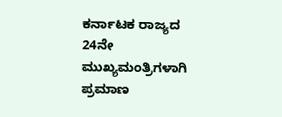ಕರ್ನಾಟಕ ರಾಜ್ಯದ 24ನೇ ಮುಖ್ಯಮಂತ್ರಿಗಳಾಗಿ ಪ್ರಮಾಣ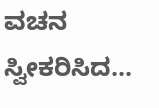ವಚನ ಸ್ವೀಕರಿಸಿದ...